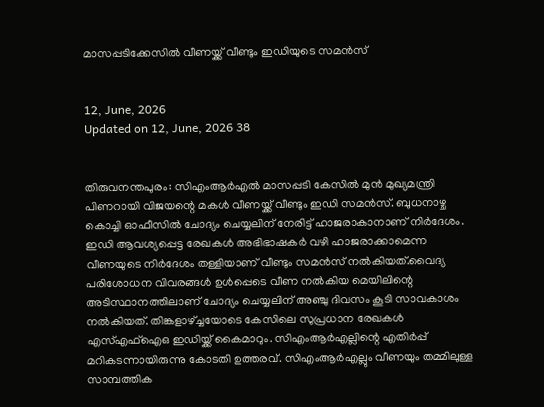മാസപ്പടിക്കേസില്‍ വീണയ്ക്ക് വീണ്ടും ഇഡിയുടെ സമന്‍സ്


12, June, 2026
Updated on 12, June, 2026 38


തിരുവനന്തപുരം: സിഎംആര്‍എല്‍ മാസപ്പടി കേസില്‍ മുന്‍ മുഖ്യമന്ത്രി പിണറായി വിജയന്റെ മകള്‍ വീണയ്ക്ക് വീണ്ടും ഇഡി സമന്‍സ്. ബുധനാഴ്ച കൊച്ചി ഓഫീസില്‍ ചോദ്യം ചെയ്യലിന് നേരിട്ട് ഹാജരാകാനാണ് നിര്‍ദേശം. ഇഡി ആവശ്യപ്പെട്ട രേഖകള്‍ അഭിഭാഷകര്‍ വഴി ഹാജരാക്കാമെന്ന വീണയുടെ നിര്‍ദേശം തള്ളിയാണ് വീണ്ടും സമന്‍സ് നല്‍കിയത്.വൈദ്യ പരിശോധന വിവരങ്ങള്‍ ഉള്‍പ്പെടെ വീണ നല്‍കിയ മെയിലിന്റെ അടിസ്ഥാനത്തിലാണ് ചോദ്യം ചെയ്യലിന് അഞ്ചു ദിവസം കൂടി സാവകാശം നല്‍കിയത്. തിങ്കളാഴ്ച്ചയോടെ കേസിലെ സുപ്രധാന രേഖകള്‍ എസ്എഫ്‌ഐഒ ഇഡിയ്ക്ക് കൈമാറും. സിഎംആര്‍എല്ലിന്റെ എതിര്‍പ്പ് മറികടന്നായിരുന്നു കോടതി ഉത്തരവ്. സിഎംആര്‍എല്ലും വീണയും തമ്മിലുള്ള സാമ്പത്തിക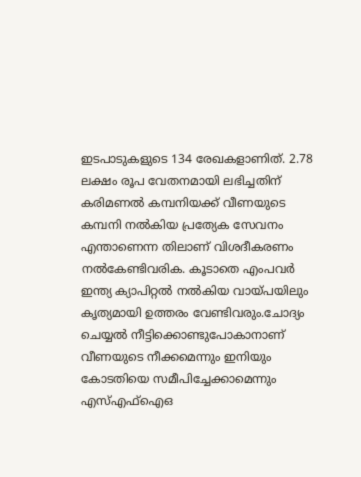ഇടപാടുകളുടെ 134 രേഖകളാണിത്. 2.78 ലക്ഷം രൂപ വേതനമായി ലഭിച്ചതിന് കരിമണല്‍ കമ്പനിയക്ക് വീണയുടെ കമ്പനി നല്‍കിയ പ്രത്യേക സേവനം എന്താണെന്ന തിലാണ് വിശദീകരണം നല്‍കേണ്ടിവരിക. കൂടാതെ എംപവര്‍ ഇന്ത്യ ക്യാപിറ്റല്‍ നല്‍കിയ വായ്പയിലും കൃത്യമായി ഉത്തരം വേണ്ടിവരും.ചോദ്യം ചെയ്യല്‍ നീട്ടിക്കൊണ്ടുപോകാനാണ് വീണയുടെ നീക്കമെന്നും ഇനിയും കോടതിയെ സമീപിച്ചേക്കാമെന്നും എസ്എഫ്‌ഐഒ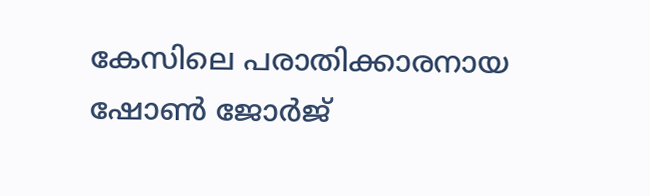കേസിലെ പരാതിക്കാരനായ ഷോണ്‍ ജോര്‍ജ്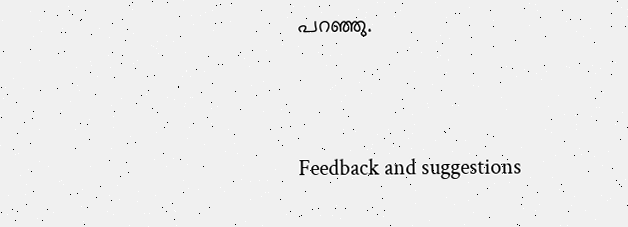പറഞ്ഞു.




Feedback and suggestions